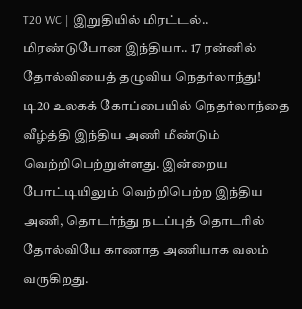T20 WC | இறுதியில் மிரட்டல்.. மிரண்டுபோன இந்தியா.. 17 ரன்னில் தோல்வியைத் தழுவிய நெதர்லாந்து!
டி20 உலகக் கோப்பையில் நெதர்லாந்தை வீழ்த்தி இந்திய அணி மீண்டும் வெற்றிபெற்றுள்ளது. இன்றைய போட்டியிலும் வெற்றிபெற்ற இந்திய அணி, தொடர்ந்து நடப்புத் தொடரில் தோல்வியே காணாத அணியாக வலம் வருகிறது.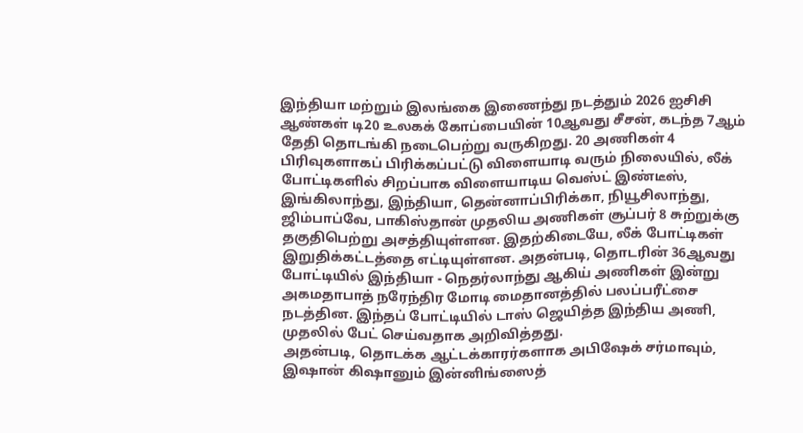இந்தியா மற்றும் இலங்கை இணைந்து நடத்தும் 2026 ஐசிசி ஆண்கள் டி20 உலகக் கோப்பையின் 10ஆவது சீசன், கடந்த 7ஆம் தேதி தொடங்கி நடைபெற்று வருகிறது. 20 அணிகள் 4 பிரிவுகளாகப் பிரிக்கப்பட்டு விளையாடி வரும் நிலையில், லீக் போட்டிகளில் சிறப்பாக விளையாடிய வெஸ்ட் இண்டீஸ், இங்கிலாந்து, இந்தியா, தென்னாப்பிரிக்கா, நியூசிலாந்து, ஜிம்பாப்வே, பாகிஸ்தான் முதலிய அணிகள் சூப்பர் 8 சுற்றுக்கு தகுதிபெற்று அசத்தியுள்ளன. இதற்கிடையே, லீக் போட்டிகள் இறுதிக்கட்டத்தை எட்டியுள்ளன. அதன்படி, தொடரின் 36ஆவது போட்டியில் இந்தியா - நெதர்லாந்து ஆகிய் அணிகள் இன்று அகமதாபாத் நரேந்திர மோடி மைதானத்தில் பலப்பரீட்சை நடத்தின. இந்தப் போட்டியில் டாஸ் ஜெயித்த இந்திய அணி, முதலில் பேட் செய்வதாக அறிவித்தது.
அதன்படி, தொடக்க ஆட்டக்காரர்களாக அபிஷேக் சர்மாவும், இஷான் கிஷானும் இன்னிங்ஸைத்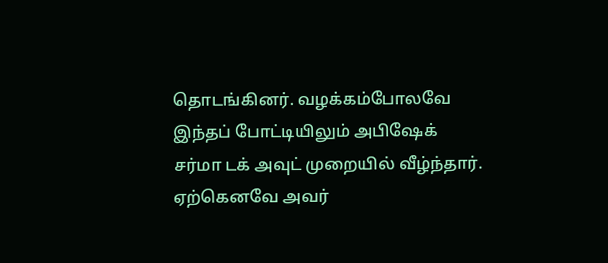தொடங்கினர். வழக்கம்போலவே இந்தப் போட்டியிலும் அபிஷேக் சர்மா டக் அவுட் முறையில் வீழ்ந்தார். ஏற்கெனவே அவர்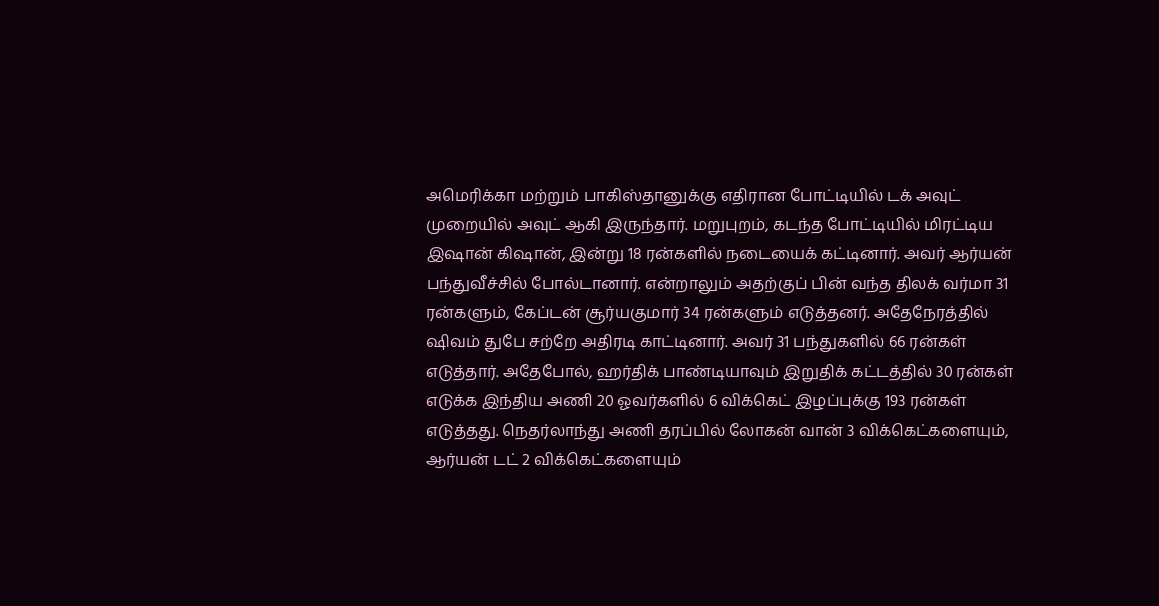அமெரிக்கா மற்றும் பாகிஸ்தானுக்கு எதிரான போட்டியில் டக் அவுட் முறையில் அவுட் ஆகி இருந்தார். மறுபுறம், கடந்த போட்டியில் மிரட்டிய இஷான் கிஷான், இன்று 18 ரன்களில் நடையைக் கட்டினார். அவர் ஆர்யன் பந்துவீச்சில் போல்டானார். என்றாலும் அதற்குப் பின் வந்த திலக் வர்மா 31 ரன்களும், கேப்டன் சூர்யகுமார் 34 ரன்களும் எடுத்தனர். அதேநேரத்தில் ஷிவம் துபே சற்றே அதிரடி காட்டினார். அவர் 31 பந்துகளில் 66 ரன்கள் எடுத்தார். அதேபோல், ஹர்திக் பாண்டியாவும் இறுதிக் கட்டத்தில் 30 ரன்கள் எடுக்க இந்திய அணி 20 ஓவர்களில் 6 விக்கெட் இழப்புக்கு 193 ரன்கள் எடுத்தது. நெதர்லாந்து அணி தரப்பில் லோகன் வான் 3 விக்கெட்களையும், ஆர்யன் டட் 2 விக்கெட்களையும்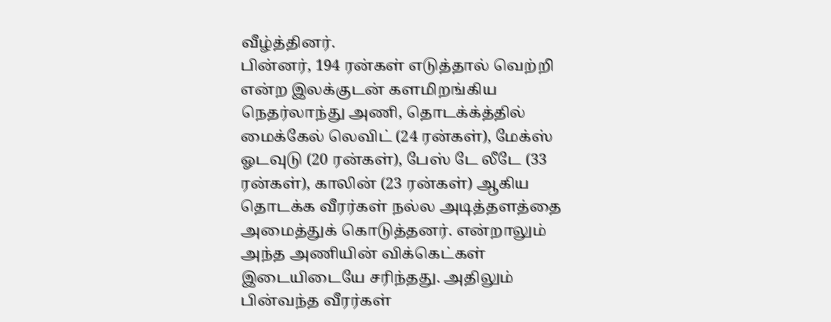வீழ்த்தினர்.
பின்னர், 194 ரன்கள் எடுத்தால் வெற்றி என்ற இலக்குடன் களமிறங்கிய நெதர்லாந்து அணி, தொடக்க்த்தில் மைக்கேல் லெவிட் (24 ரன்கள்), மேக்ஸ் ஓடவுடு (20 ரன்கள்), பேஸ் டே லீடே (33 ரன்கள்), காலின் (23 ரன்கள்) ஆகிய தொடக்க வீரர்கள் நல்ல அடித்தளத்தை அமைத்துக் கொடுத்தனர். என்றாலும் அந்த அணியின் விக்கெட்கள் இடையிடையே சரிந்தது. அதிலும் பின்வந்த வீரர்கள்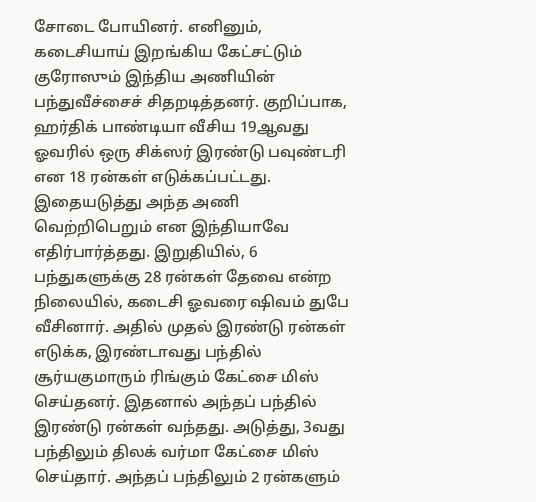சோடை போயினர். எனினும், கடைசியாய் இறங்கிய கேட்சட்டும் குரோஸும் இந்திய அணியின் பந்துவீச்சைச் சிதறடித்தனர். குறிப்பாக, ஹர்திக் பாண்டியா வீசிய 19ஆவது ஓவரில் ஒரு சிக்ஸர் இரண்டு பவுண்டரி என 18 ரன்கள் எடுக்கப்பட்டது.
இதையடுத்து அந்த அணி வெற்றிபெறும் என இந்தியாவே எதிர்பார்த்தது. இறுதியில், 6 பந்துகளுக்கு 28 ரன்கள் தேவை என்ற நிலையில், கடைசி ஓவரை ஷிவம் துபே வீசினார். அதில் முதல் இரண்டு ரன்கள் எடுக்க, இரண்டாவது பந்தில் சூர்யகுமாரும் ரிங்கும் கேட்சை மிஸ் செய்தனர். இதனால் அந்தப் பந்தில் இரண்டு ரன்கள் வந்தது. அடுத்து, 3வது பந்திலும் திலக் வர்மா கேட்சை மிஸ் செய்தார். அந்தப் பந்திலும் 2 ரன்களும்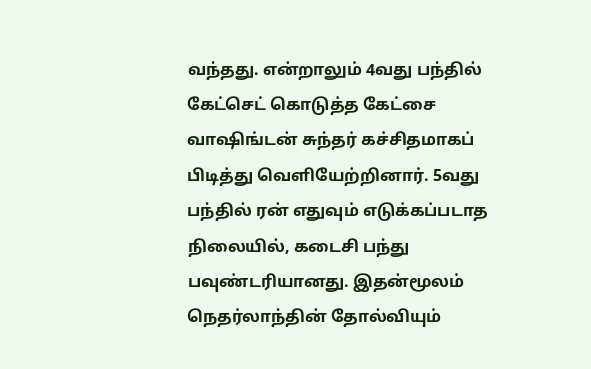வந்தது. என்றாலும் 4வது பந்தில் கேட்செட் கொடுத்த கேட்சை வாஷிங்டன் சுந்தர் கச்சிதமாகப் பிடித்து வெளியேற்றினார். 5வது பந்தில் ரன் எதுவும் எடுக்கப்படாத நிலையில், கடைசி பந்து பவுண்டரியானது. இதன்மூலம் நெதர்லாந்தின் தோல்வியும்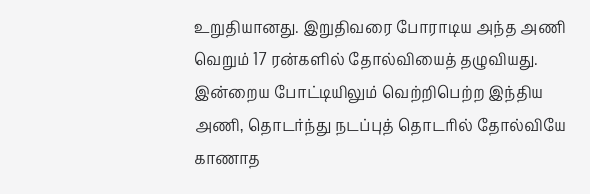உறுதியானது. இறுதிவரை போராடிய அந்த அணி வெறும் 17 ரன்களில் தோல்வியைத் தழுவியது. இன்றைய போட்டியிலும் வெற்றிபெற்ற இந்திய அணி, தொடர்ந்து நடப்புத் தொடரில் தோல்வியே காணாத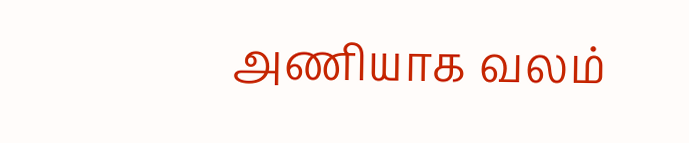அணியாக வலம்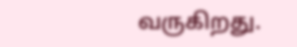வருகிறது.